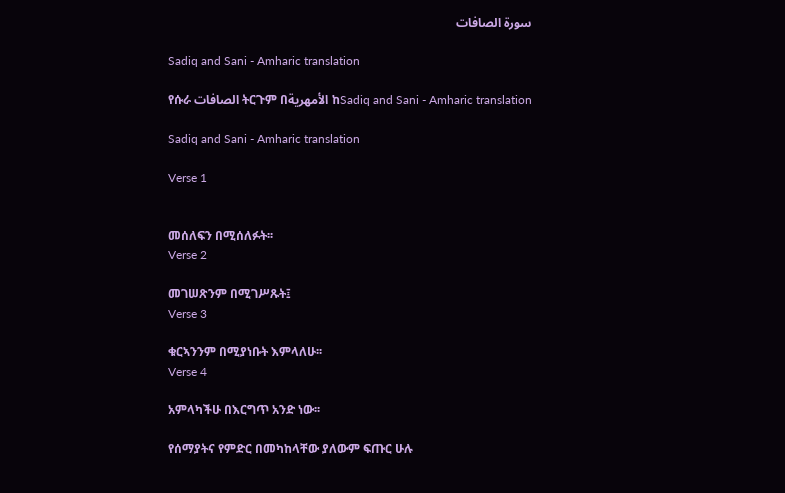سورة الصافات

Sadiq and Sani - Amharic translation

የሱራ الصافات ትርጉም በالأمهرية ከSadiq and Sani - Amharic translation

Sadiq and Sani - Amharic translation

Verse 1


መሰለፍን በሚሰለፉት፡፡
Verse 2

መገሠጽንም በሚገሥጹት፤
Verse 3

ቁርኣንንም በሚያነቡት እምላለሁ፡፡
Verse 4

አምላካችሁ በእርግጥ አንድ ነው፡፡

የሰማያትና የምድር በመካከላቸው ያለውም ፍጡር ሁሉ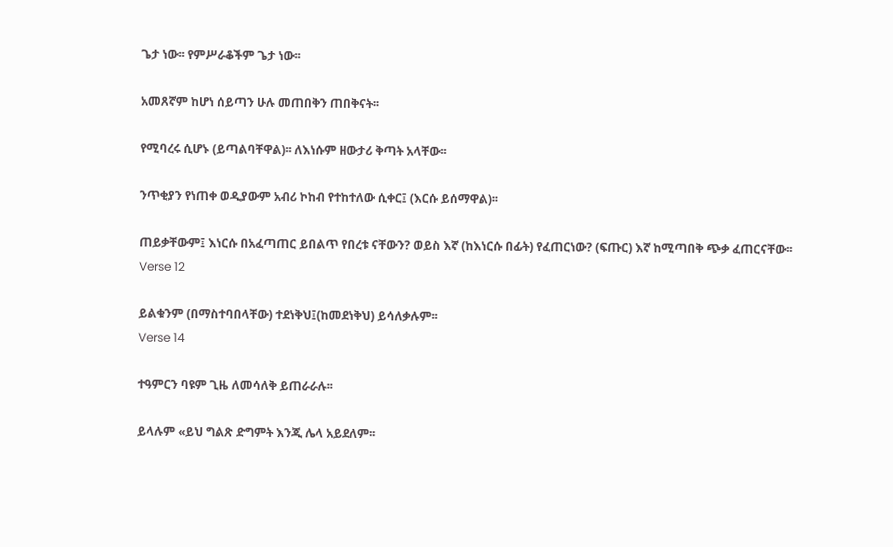ጌታ ነው፡፡ የምሥራቆችም ጌታ ነው፡፡

አመጸኛም ከሆነ ሰይጣን ሁሉ መጠበቅን ጠበቅናት፡፡

የሚባረሩ ሲሆኑ (ይጣልባቸዋል)፡፡ ለእነሱም ዘውታሪ ቅጣት አላቸው፡፡

ንጥቂያን የነጠቀ ወዲያውም አብሪ ኮከብ የተከተለው ሲቀር፤ (እርሱ ይሰማዋል)፡፡

ጠይቃቸውም፤ እነርሱ በአፈጣጠር ይበልጥ የበረቱ ናቸውን? ወይስ እኛ (ከእነርሱ በፊት) የፈጠርነው? (ፍጡር) እኛ ከሚጣበቅ ጭቃ ፈጠርናቸው፡፡
Verse 12

ይልቁንም (በማስተባበላቸው) ተደነቅህ፤(ከመደነቅህ) ይሳለቃሉም፡፡
Verse 14

ተዓምርን ባዩም ጊዜ ለመሳለቅ ይጠራራሉ፡፡

ይላሉም «ይህ ግልጽ ድግምት እንጂ ሌላ አይደለም፡፡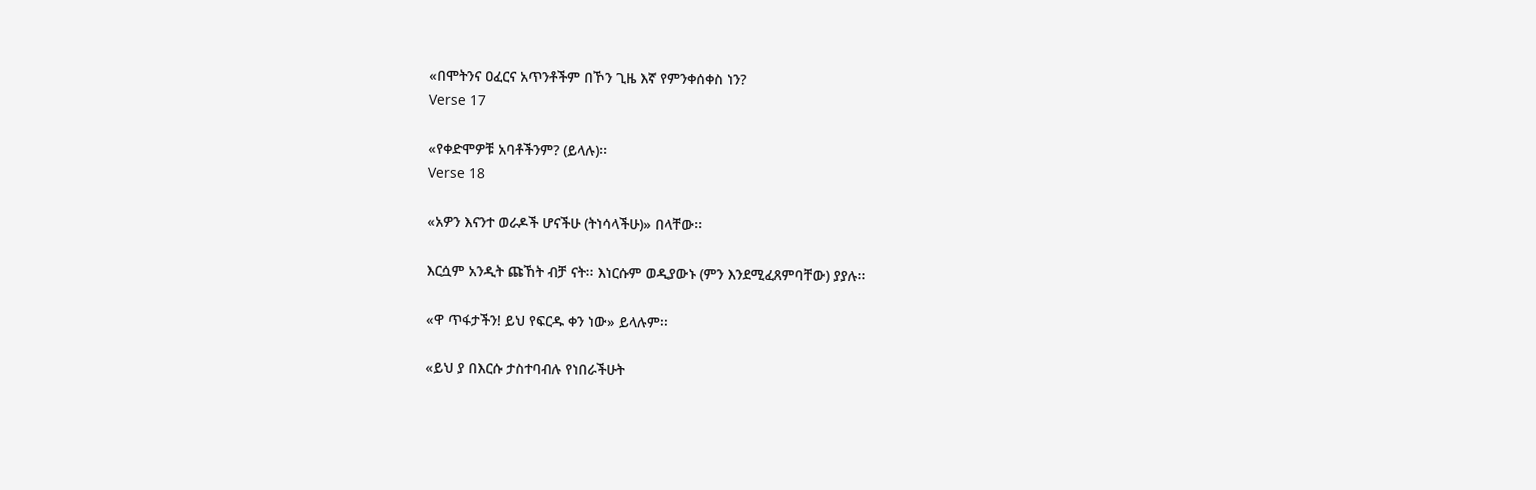«በሞትንና ዐፈርና አጥንቶችም በኾን ጊዜ እኛ የምንቀሰቀስ ነን?
Verse 17

«የቀድሞዎቹ አባቶችንም? (ይላሉ)፡፡
Verse 18

«አዎን እናንተ ወራዶች ሆናችሁ (ትነሳላችሁ)» በላቸው፡፡

እርሷም አንዲት ጩኸት ብቻ ናት፡፡ እነርሱም ወዲያውኑ (ምን እንደሚፈጸምባቸው) ያያሉ፡፡

«ዋ ጥፋታችን! ይህ የፍርዱ ቀን ነው» ይላሉም፡፡

«ይህ ያ በእርሱ ታስተባብሉ የነበራችሁት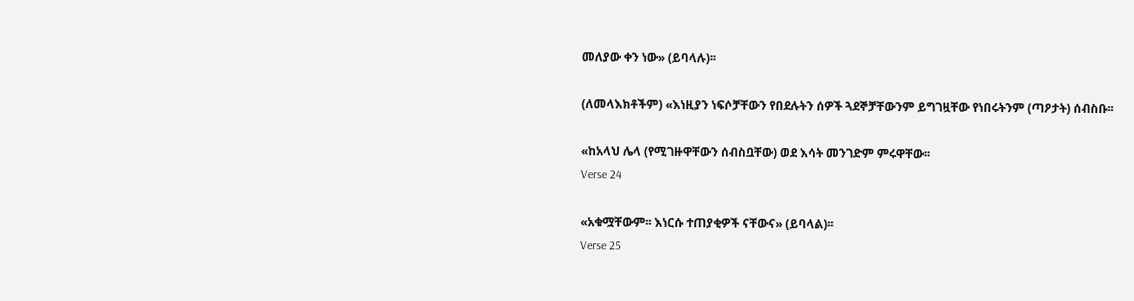መለያው ቀን ነው» (ይባላሉ)፡፡

(ለመላእክቶችም) «እነዚያን ነፍሶቻቸውን የበደሉትን ሰዎች ጓደኞቻቸውንም ይግገዟቸው የነበሩትንም (ጣዖታት) ሰብስቡ፡፡

«ከአላህ ሌላ (የሚገዙዋቸውን ሰብስቧቸው) ወደ እሳት መንገድም ምሩዋቸው፡፡
Verse 24

«አቁሟቸውም፡፡ እነርሱ ተጠያቂዎች ናቸውና» (ይባላል)፡፡
Verse 25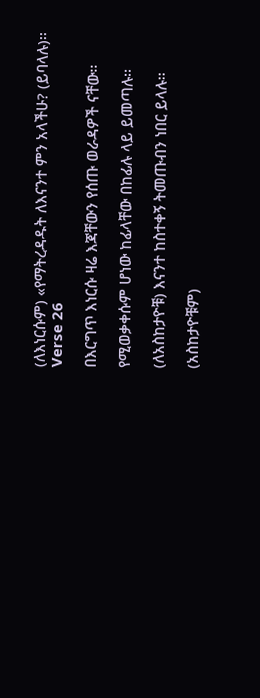(ለእነርሱም) «የማትረዳዱት ለእናንተ ምን አላችሁ? (ይባላሉ)፡፡
Verse 26

በእርግጥ እነርሱ ዛሬ እጃቸውን የሰጡ ወራዳዎች ናቸው፡፡

የሚወቃቀሱም ሆነው ከፊላቸው በከፊሉ ላይ ይመጣሉ፡፡

(ለአስከታዮቹ) እናንተ ከስተቀኝ ትመጡብን ነበር ይላሉ፡፡

(አስከታዮቹም)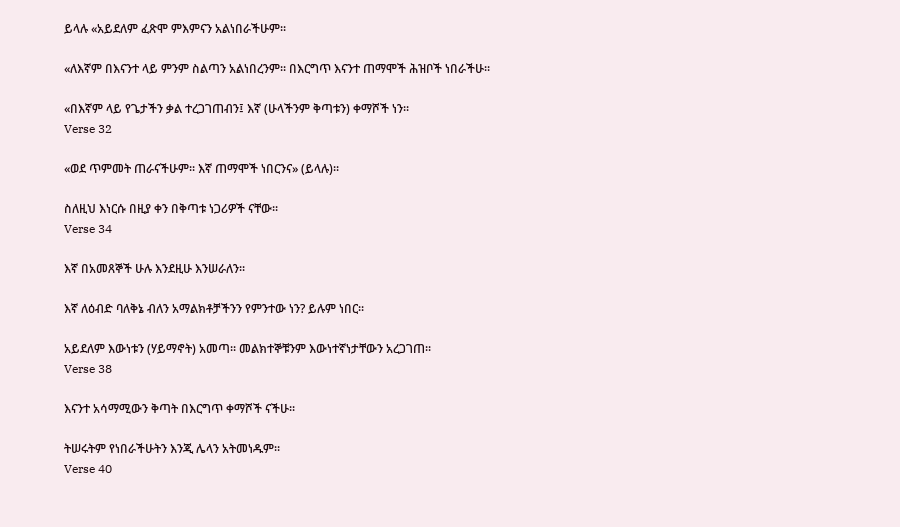ይላሉ «አይደለም ፈጽሞ ምእምናን አልነበራችሁም፡፡

«ለእኛም በእናንተ ላይ ምንም ስልጣን አልነበረንም፡፡ በእርግጥ እናንተ ጠማሞች ሕዝቦች ነበራችሁ፡፡

«በእኛም ላይ የጌታችን ቃል ተረጋገጠብን፤ እኛ (ሁላችንም ቅጣቱን) ቀማሾች ነን፡፡
Verse 32

«ወደ ጥምመት ጠራናችሁም፡፡ እኛ ጠማሞች ነበርንና» (ይላሉ)፡፡

ስለዚህ እነርሱ በዚያ ቀን በቅጣቱ ነጋሪዎች ናቸው፡፡
Verse 34

እኛ በአመጸኞች ሁሉ እንደዚሁ እንሠራለን፡፡

እኛ ለዕብድ ባለቅኔ ብለን አማልክቶቻችንን የምንተው ነን? ይሉም ነበር፡፡

አይደለም እውነቱን (ሃይማኖት) አመጣ፡፡ መልክተኞቹንም እውነተኛነታቸውን አረጋገጠ፡፡
Verse 38

እናንተ አሳማሚውን ቅጣት በእርግጥ ቀማሾች ናችሁ፡፡

ትሠሩትም የነበራችሁትን እንጂ ሌላን አትመነዱም፡፡
Verse 40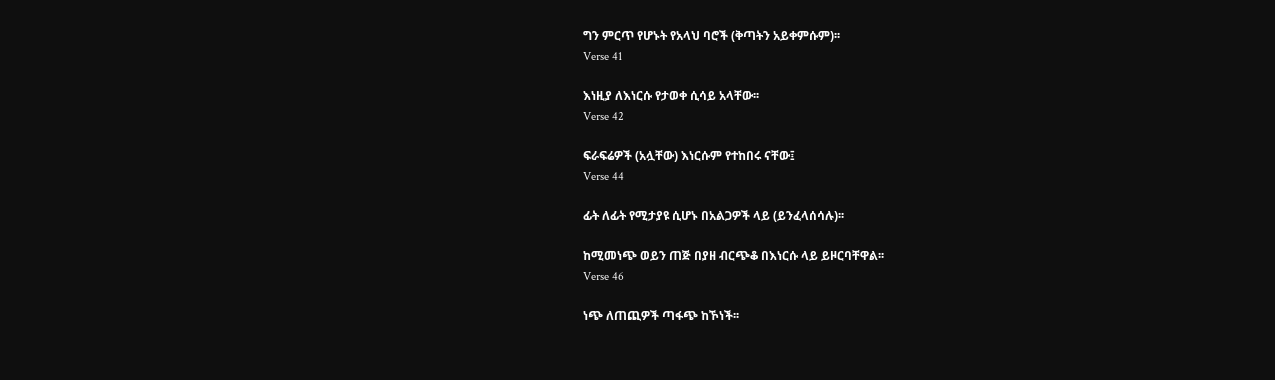ግን ምርጥ የሆኑት የአላህ ባሮች (ቅጣትን አይቀምሱም)፡፡
Verse 41

እነዚያ ለእነርሱ የታወቀ ሲሳይ አላቸው፡፡
Verse 42

ፍራፍሬዎች (አሏቸው) እነርሱም የተከበሩ ናቸው፤
Verse 44

ፊት ለፊት የሚታያዩ ሲሆኑ በአልጋዎች ላይ (ይንፈላሰሳሉ)፡፡

ከሚመነጭ ወይን ጠጅ በያዘ ብርጭቆ በእነርሱ ላይ ይዞርባቸዋል፡፡
Verse 46

ነጭ ለጠጪዎች ጣፋጭ ከኾነች፡፡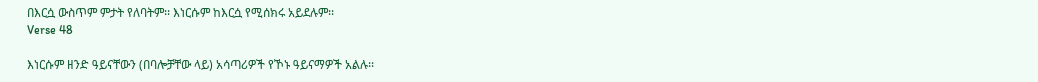በእርሷ ውስጥም ምታት የለባትም፡፡ እነርሱም ከእርሷ የሚሰክሩ አይደሉም፡፡
Verse 48

እነርሱም ዘንድ ዓይናቸውን (በባሎቻቸው ላይ) አሳጣሪዎች የኾኑ ዓይናማዎች አልሉ፡፡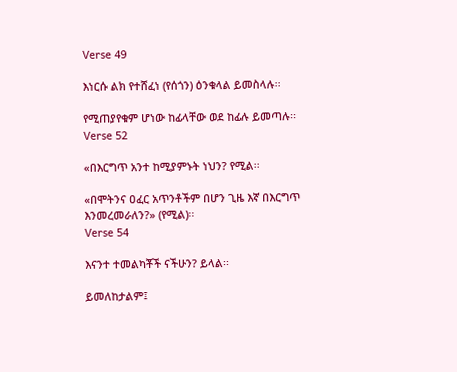Verse 49

እነርሱ ልክ የተሸፈነ (የሰጎን) ዕንቁላል ይመስላሉ፡፡

የሚጠያየቁም ሆነው ከፊላቸው ወደ ከፊሉ ይመጣሉ፡፡
Verse 52

«በእርግጥ አንተ ከሚያምኑት ነህን? የሚል፡፡

«በሞትንና ዐፈር አጥንቶችም በሆን ጊዜ እኛ በእርግጥ እንመረመራለን?» (የሚል)፡፡
Verse 54

እናንተ ተመልካቾች ናችሁን? ይላል፡፡

ይመለከታልም፤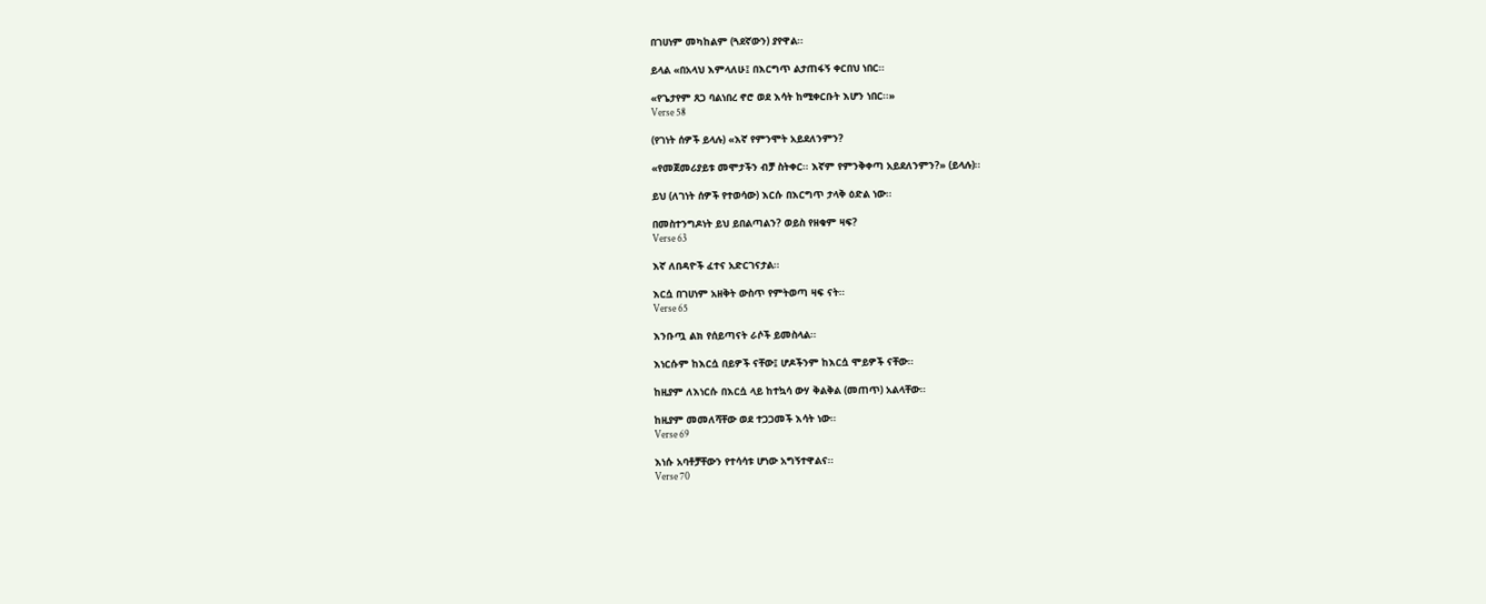በገሀነም መካከልም (ጓደኛውን) ያየዋል፡፡

ይላል «በአላህ እምላለሁ፤ በእርግጥ ልታጠፋኝ ቀርበህ ነበር፡፡

«የጌታየም ጸጋ ባልነበረ ኖሮ ወደ እሳት ከሚቀርቡት እሆን ነበር፡፡»
Verse 58

(የገነት ሰዎች ይላሉ) «እኛ የምንሞት አይደለንምን?

«የመጀመሪያይቱ መሞታችን ብቻ ስትቀር፡፡ እኛም የምንቅቀጣ አይደለንምን?» (ይላሉ)፡፡

ይህ (ለገነት ሰዎች የተወሳው) እርሱ በእርግጥ ታላቅ ዕድል ነው፡፡

በመስተንግዶነት ይህ ይበልጣልን? ወይስ የዘቁም ዛፍ?
Verse 63

እኛ ለበዳዮች ፈተና አድርገናታል፡፡

እርሷ በገሀነም አዘቅት ውስጥ የምትወጣ ዛፍ ናት፡፡
Verse 65

እንቡጧ ልክ የሰይጣናት ራሶች ይመስላል፡፡

እነርሱም ከእርሷ በይዎች ናቸው፤ ሆዶችንም ከእርሷ ሞይዎች ናቸው፡፡

ከዚያም ለእነርሱ በእርሷ ላይ ከተኳሳ ውሃ ቅልቅል (መጠጥ) አልላቸው፡፡

ከዚያም መመለሻቸው ወደ ተጋጋመች እሳት ነው፡፡
Verse 69

እነሱ አባቶቻቸውን የተሳሳቱ ሆነው አግኝተዋልና፡፡
Verse 70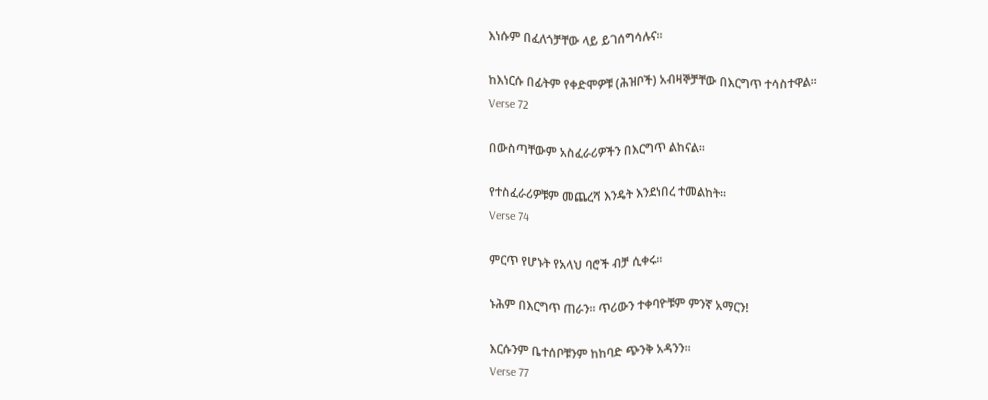እነሱም በፈለጎቻቸው ላይ ይገሰግሳሉና፡፡

ከእነርሱ በፊትም የቀድሞዎቹ (ሕዝቦች) አብዛኞቻቸው በእርግጥ ተሳስተዋል፡፡
Verse 72

በውስጣቸውም አስፈራሪዎችን በእርግጥ ልከናል፡፡

የተስፈራሪዎቹም መጨረሻ እንዴት እንደነበረ ተመልከት፡፡
Verse 74

ምርጥ የሆኑት የአላህ ባሮች ብቻ ሲቀሩ፡፡

ኑሕም በእርግጥ ጠራን፡፡ ጥሪውን ተቀባዮቹም ምንኛ አማርን!

እርሱንም ቤተሰቦቹንም ከከባድ ጭንቅ አዳንን፡፡
Verse 77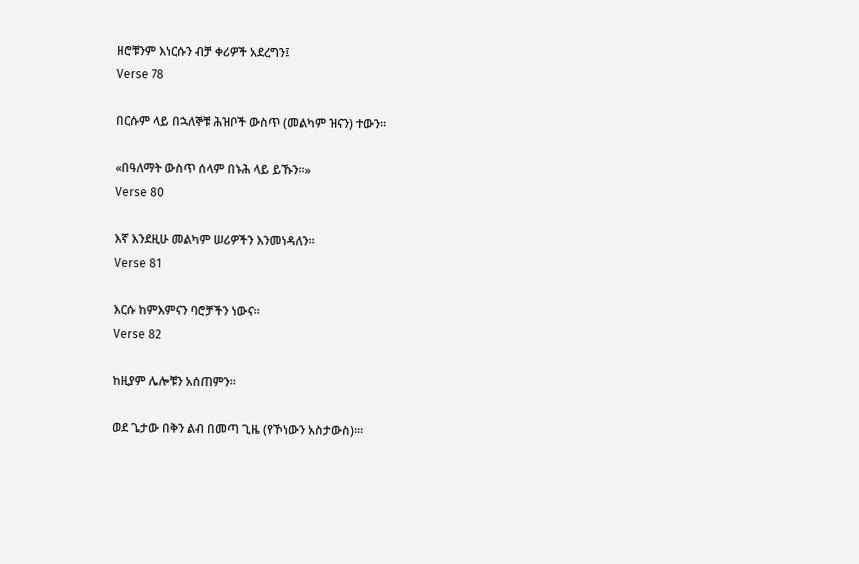ዘሮቹንም እነርሱን ብቻ ቀሪዎች አደረግን፤
Verse 78

በርሱም ላይ በኋለኞቹ ሕዝቦች ውስጥ (መልካም ዝናን) ተውን፡፡

«በዓለማት ውስጥ ሰላም በኑሕ ላይ ይኹን፡፡»
Verse 80

እኛ እንደዚሁ መልካም ሠሪዎችን እንመነዳለን፡፡
Verse 81

እርሱ ከምእምናን ባሮቻችን ነውና፡፡
Verse 82

ከዚያም ሌሎቹን አሰጠምን፡፡

ወደ ጌታው በቅን ልብ በመጣ ጊዜ (የኾነውን አስታውስ)፡፡፡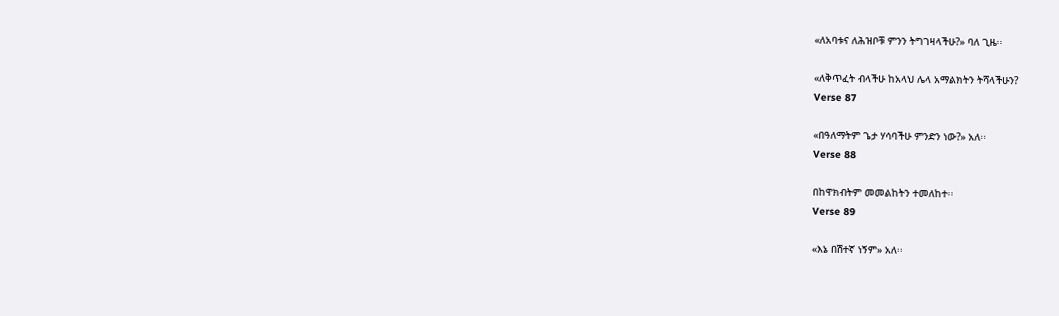«ለአባቱና ለሕዝቦቹ ምንን ትግገዛላችሁ?» ባለ ጊዜ፡፡

«ለቅጥፈት ብላችሁ ከአላህ ሌላ አማልክትን ትሻላችሁን?
Verse 87

«በዓለማትም ጌታ ሃሳባችሁ ምንድን ነው?» አለ፡፡
Verse 88

በከዋክብትም መመልከትን ተመለከተ፡፡
Verse 89

«እኔ በሽተኛ ነኝም» አለ፡፡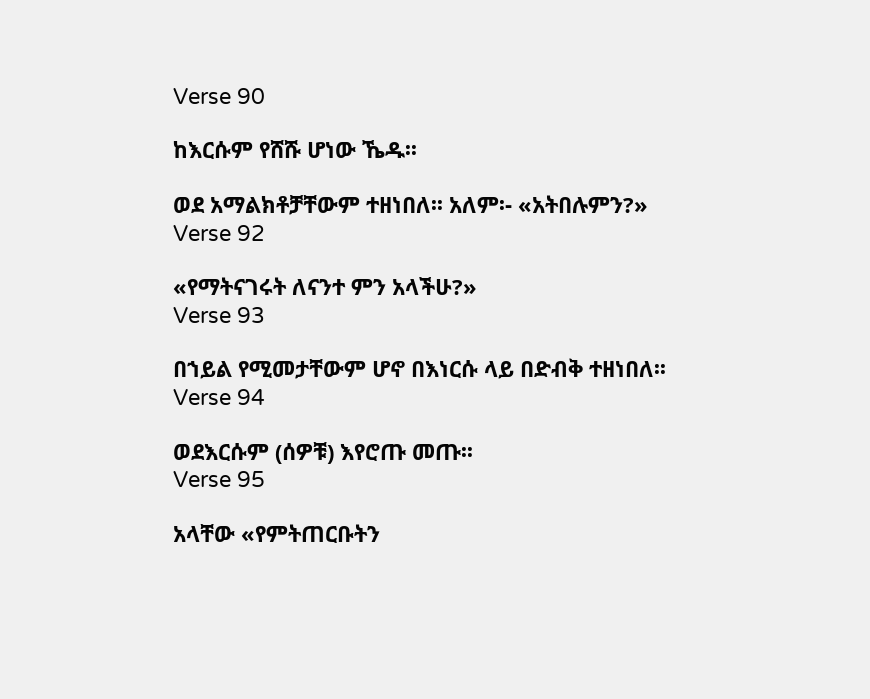Verse 90

ከእርሱም የሸሹ ሆነው ኼዱ፡፡

ወደ አማልክቶቻቸውም ተዘነበለ፡፡ አለም፡- «አትበሉምን?»
Verse 92

«የማትናገሩት ለናንተ ምን አላችሁ?»
Verse 93

በኀይል የሚመታቸውም ሆኖ በእነርሱ ላይ በድብቅ ተዘነበለ፡፡
Verse 94

ወደእርሱም (ሰዎቹ) እየሮጡ መጡ፡፡
Verse 95

አላቸው «የምትጠርቡትን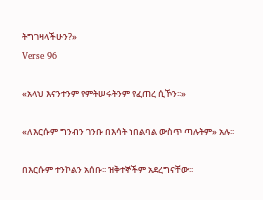ትግገዛላችሁን?»
Verse 96

«አላህ እናንተንም የምትሠሩትንም የፈጠረ ሲኾን፡፡»

«ለእርሱም ግንብን ገንቡ በእሳት ነበልባል ውስጥ ጣሉትም» አሉ፡፡

በእርሱም ተንኮልን አሰቡ፡፡ ዝቅተኞችም አደረግናቸው፡፡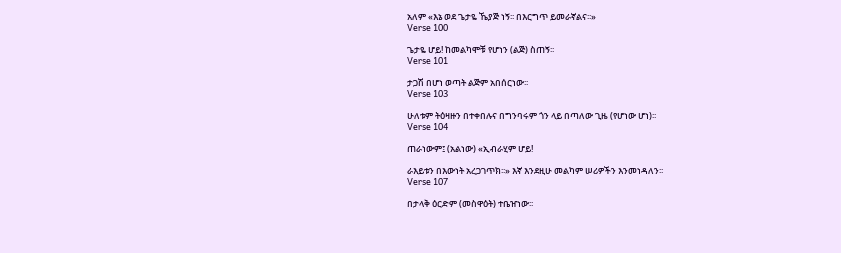አለም «እኔ ወደ ጌታዬ ኼያጅ ነኝ፡፡ በእርግጥ ይመራኛልና፡፡»
Verse 100

ጌታዬ ሆይ! ከመልካሞቹ የሆነን (ልጅ) ስጠኝ፡፡
Verse 101

ታጋሽ በሆነ ወጣት ልጅም አበሰርነው፡፡
Verse 103

ሁለቱም ትዕዛዙን በተቀበሉና በግንባሩም ጎን ላይ በጣለው ጊዜ (የሆነው ሆነ)፡፡
Verse 104

ጠራነውም፤ (አልነው) «ኢብራሂም ሆይ!

ራእይቱን በእውነት አረጋገጥክ፡፡» እኛ እንደዚሁ መልካም ሠሪዎችን እንመነዳለን፡፡
Verse 107

በታላቅ ዕርድም (መስዋዕት) ተቤዠነው፡፡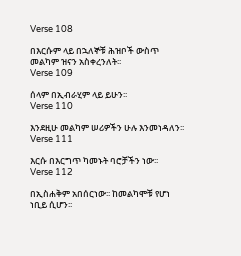Verse 108

በእርሱም ላይ በኋለኞቹ ሕዝቦች ውስጥ መልካም ዝናን አስቀረንለት፡፡
Verse 109

ሰላም በኢብራሂም ላይ ይሁን፡፡
Verse 110

እንደዚሁ መልካም ሠሪዎችን ሁሉ እንመነዳለን፡፡
Verse 111

እርሱ በእርግጥ ካመኑት ባሮቻችን ነው፡፡
Verse 112

በኢስሐቅም አበሰርነው፡፡ ከመልካሞቹ የሆነ ነቢይ ሲሆን፡፡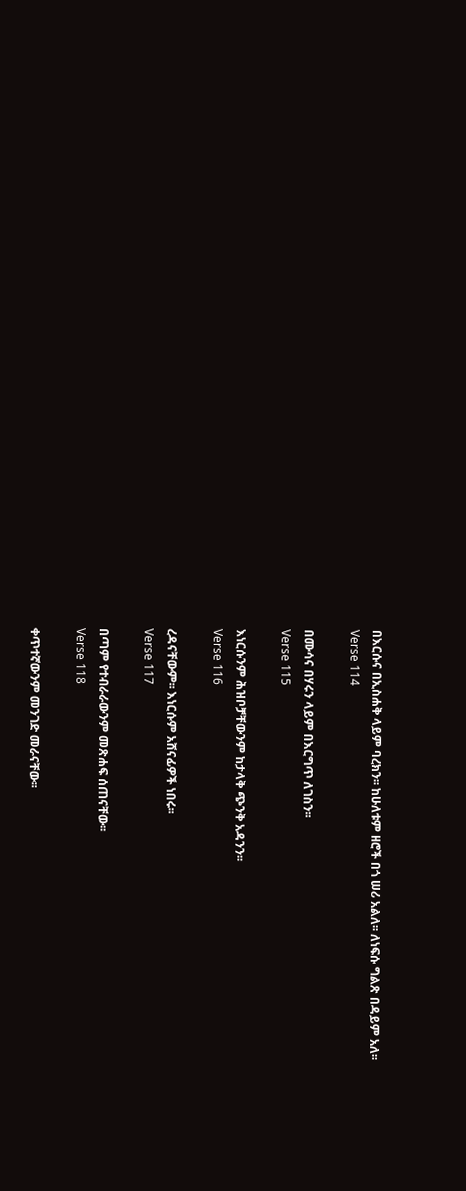በእርሱና በኢስሐቅ ላይም ባረክን፡፡ ከሁለቱም ዘሮች በጎ ሠሪ አልለ፡፡ ለነፍሱ ግልጽ በዳይም አለ፡፡
Verse 114

በሙሳና በሃሩን ላይም በእርግጥ ለገስን፡፡
Verse 115

እነርሱንም ሕዝቦቻቸውንም ከታላቅ ጭንቅ አዳንን፡፡
Verse 116

ረዳናቸውም፡፡ እነርሱም አሸናፊዎች ነበሩ፡፡
Verse 117

በጣም የተብራራውንም መጽሐፍ ሰጠናቸው፡፡
Verse 118

ቀጥተኛውንም መንገድ መራናቸው፡፡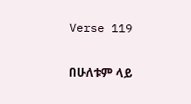Verse 119

በሁለቱም ላይ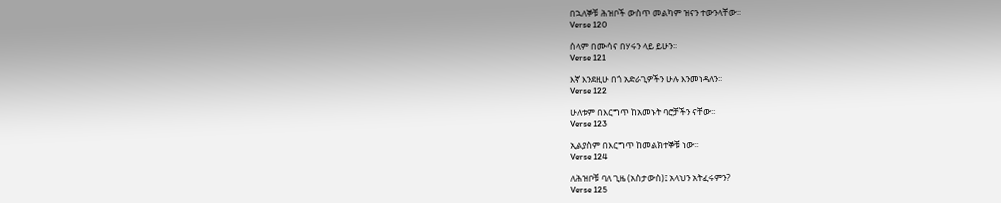በኋለኞቹ ሕዝቦች ውስጥ መልካም ዝናን ተውንላቸው፡፡
Verse 120

ሰላም በሙሳና በሃሩን ላይ ይሁን፡፡
Verse 121

እኛ እንደዚሁ በጎ አድራጊዎችን ሁሉ እንመነዳለን፡፡
Verse 122

ሁለቱም በእርግጥ ከአመኑት ባሮቻችን ናቸው፡፡
Verse 123

ኢልያስም በእርግጥ ከመልክተኞቹ ነው፡፡
Verse 124

ለሕዝቦቹ ባለ ጊዜ (አስታውስ)፤ አላህን አትፈሩምን?
Verse 125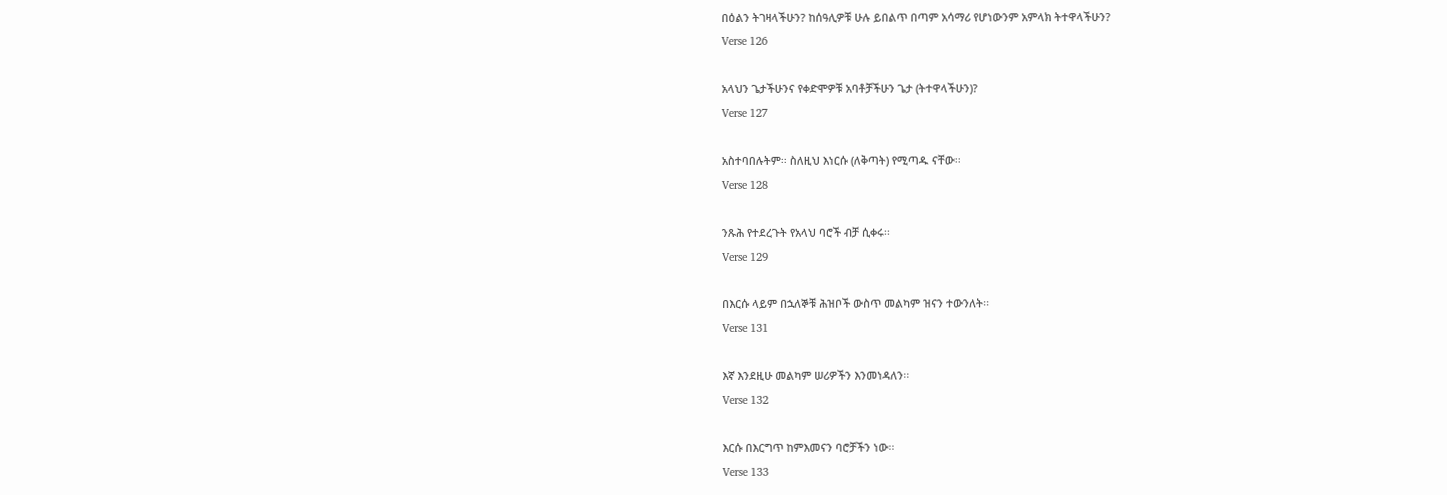በዕልን ትገዛላችሁን? ከሰዓሊዎቹ ሁሉ ይበልጥ በጣም አሳማሪ የሆነውንም አምላክ ትተዋላችሁን?
Verse 126

አላህን ጌታችሁንና የቀድሞዎቹ አባቶቻችሁን ጌታ (ትተዋላችሁን)?
Verse 127

አስተባበሉትም፡፡ ስለዚህ እነርሱ (ለቅጣት) የሚጣዱ ናቸው፡፡
Verse 128

ንጹሕ የተደረጉት የአላህ ባሮች ብቻ ሲቀሩ፡፡
Verse 129

በእርሱ ላይም በኋለኞቹ ሕዝቦች ውስጥ መልካም ዝናን ተውንለት፡፡
Verse 131

እኛ እንደዚሁ መልካም ሠሪዎችን እንመነዳለን፡፡
Verse 132

እርሱ በእርግጥ ከምእመናን ባሮቻችን ነው፡፡
Verse 133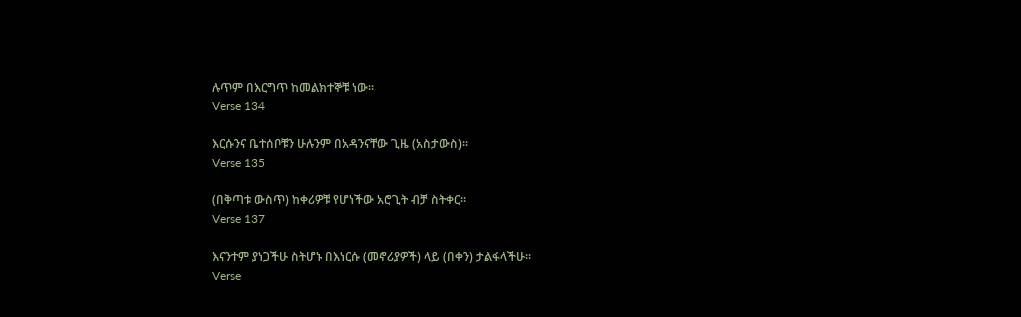ሉጥም በእርግጥ ከመልክተኞቹ ነው፡፡
Verse 134

እርሱንና ቤተሰቦቹን ሁሉንም በአዳንናቸው ጊዜ (አስታውስ)፡፡
Verse 135

(በቅጣቱ ውስጥ) ከቀሪዎቹ የሆነችው አሮጊት ብቻ ስትቀር፡፡
Verse 137

እናንተም ያነጋችሁ ስትሆኑ በእነርሱ (መኖሪያዎች) ላይ (በቀን) ታልፋላችሁ፡፡
Verse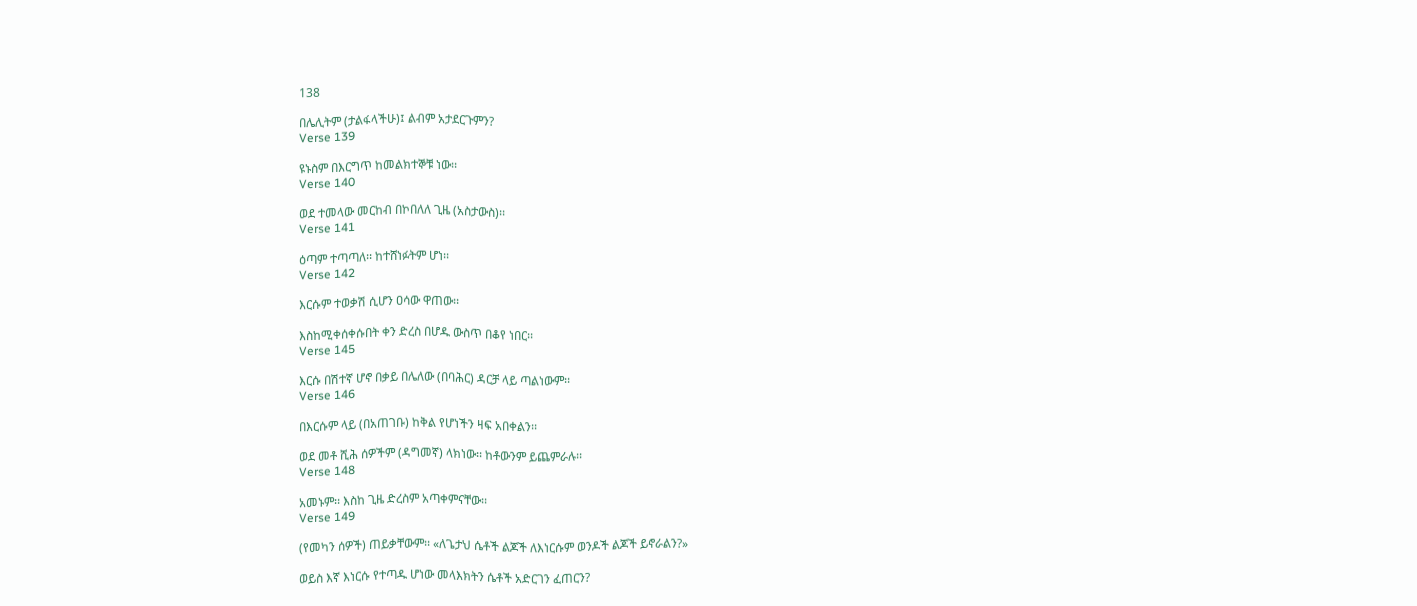138

በሌሊትም (ታልፋላችሁ)፤ ልብም አታደርጉምን?
Verse 139

ዩኑስም በእርግጥ ከመልክተኞቹ ነው፡፡
Verse 140

ወደ ተመላው መርከብ በኮበለለ ጊዜ (አስታውስ)፡፡
Verse 141

ዕጣም ተጣጣለ፡፡ ከተሸነፉትም ሆነ፡፡
Verse 142

እርሱም ተወቃሽ ሲሆን ዐሳው ዋጠው፡፡

እስከሚቀሰቀሱበት ቀን ድረስ በሆዱ ውስጥ በቆየ ነበር፡፡
Verse 145

እርሱ በሽተኛ ሆኖ በቃይ በሌለው (በባሕር) ዳርቻ ላይ ጣልነውም፡፡
Verse 146

በእርሱም ላይ (በአጠገቡ) ከቅል የሆነችን ዛፍ አበቀልን፡፡

ወደ መቶ ሺሕ ሰዎችም (ዳግመኛ) ላክነው፡፡ ከቶውንም ይጨምራሉ፡፡
Verse 148

አመኑም፡፡ እስከ ጊዜ ድረስም አጣቀምናቸው፡፡
Verse 149

(የመካን ሰዎች) ጠይቃቸውም፡፡ «ለጌታህ ሴቶች ልጆች ለእነርሱም ወንዶች ልጆች ይኖራልን?»

ወይስ እኛ እነርሱ የተጣዱ ሆነው መላእክትን ሴቶች አድርገን ፈጠርን?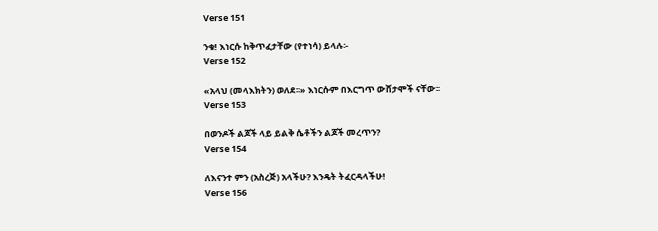Verse 151

ንቁ! እነርሱ ከቅጥፈታቸው (የተነሳ) ይላሉ፡-
Verse 152

«አላህ (መላእክትን) ወለደ፡፡» እነርሱም በእርግጥ ውሸታሞች ናቸው፡፡
Verse 153

በወንዶች ልጆች ላይ ይልቅ ሴቶችን ልጆች መረጥን?
Verse 154

ለእናንተ ምን (አስረጅ) አላችሁ? እንዴት ትፈርዳላችሁ!
Verse 156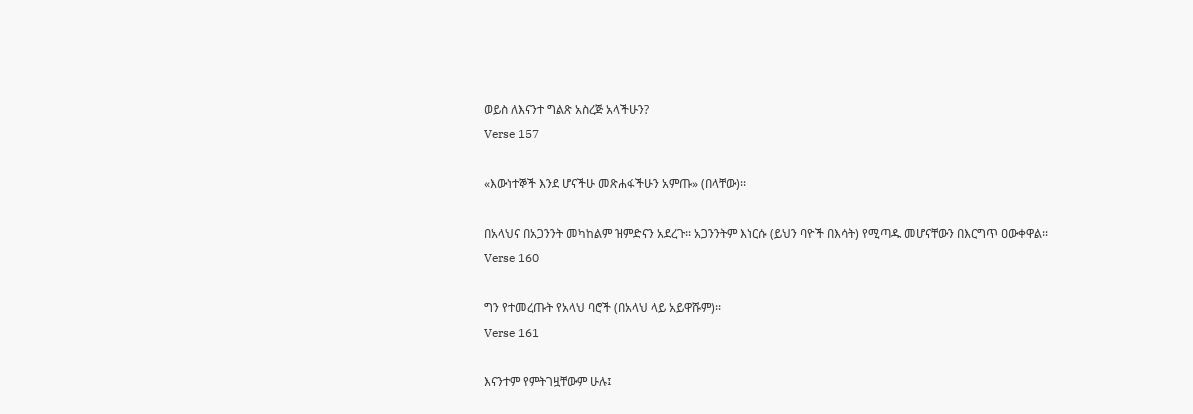ወይስ ለእናንተ ግልጽ አስረጅ አላችሁን?
Verse 157

«እውነተኞች እንደ ሆናችሁ መጽሐፋችሁን አምጡ» (በላቸው)፡፡

በአላህና በአጋንንት መካከልም ዝምድናን አደረጉ፡፡ አጋንንትም እነርሱ (ይህን ባዮች በእሳት) የሚጣዱ መሆናቸውን በእርግጥ ዐውቀዋል፡፡
Verse 160

ግን የተመረጡት የአላህ ባሮች (በአላህ ላይ አይዋሹም)፡፡
Verse 161

እናንተም የምትገዟቸውም ሁሉ፤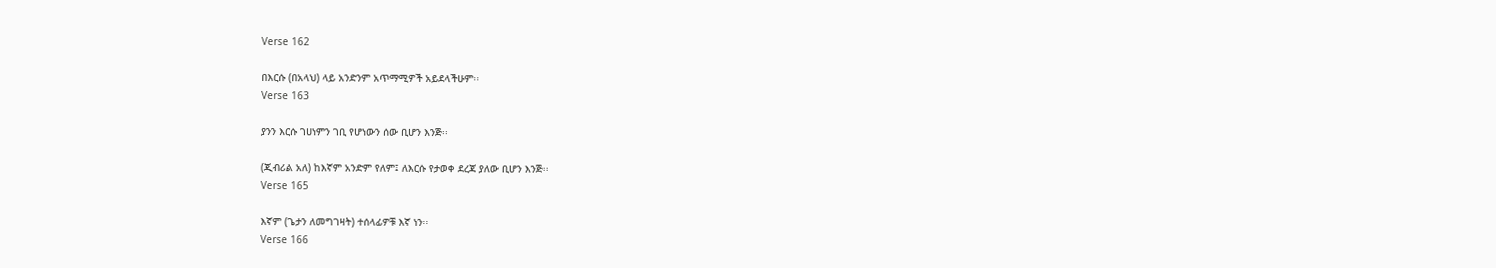Verse 162

በእርሱ (በአላህ) ላይ አንድንም አጥማሚዎች አይደላችሁም፡፡
Verse 163

ያንን እርሱ ገሀነምን ገቢ የሆነውን ሰው ቢሆን እንጅ፡፡

(ጂብሪል አለ) ከእኛም አንድም የለም፤ ለእርሱ የታወቀ ደረጃ ያለው ቢሆን እንጅ፡፡
Verse 165

እኛም (ጌታን ለመግገዛት) ተሰላፊዎቹ እኛ ነን፡፡
Verse 166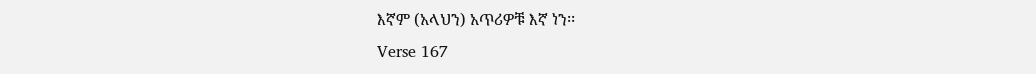እኛም (አላህን) አጥሪዎቹ እኛ ነን፡፡
Verse 167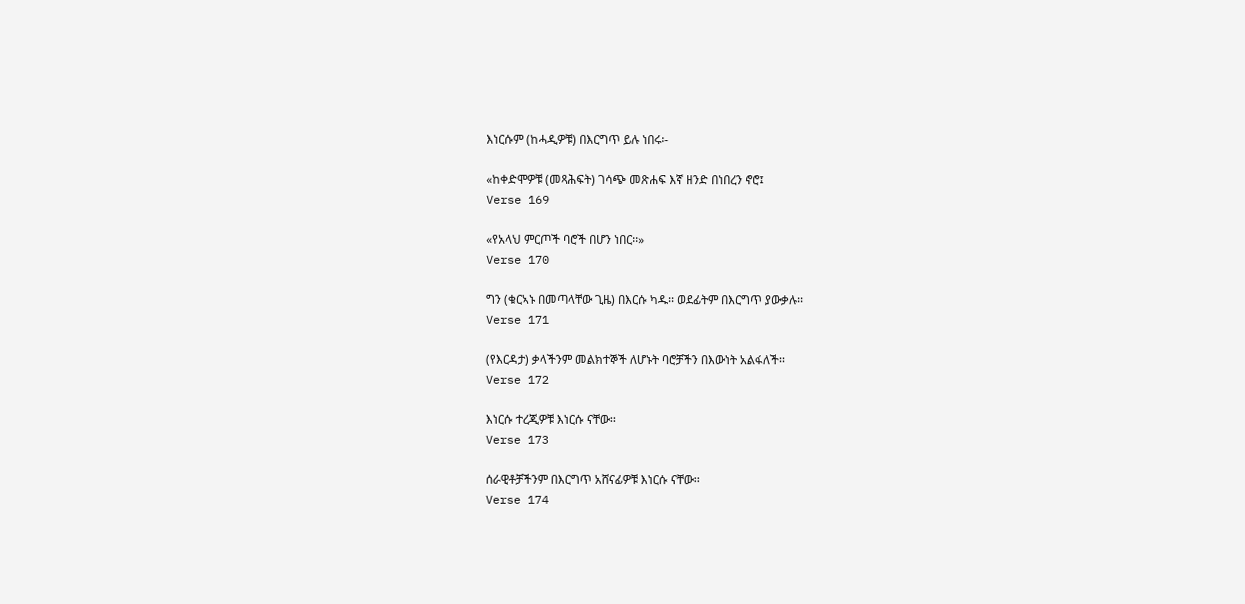እነርሱም (ከሓዲዎቹ) በእርግጥ ይሉ ነበሩ፡-

«ከቀድሞዎቹ (መጻሕፍት) ገሳጭ መጽሐፍ እኛ ዘንድ በነበረን ኖሮ፤
Verse 169

«የአላህ ምርጦች ባሮች በሆን ነበር፡፡»
Verse 170

ግን (ቁርኣኑ በመጣላቸው ጊዜ) በእርሱ ካዱ፡፡ ወደፊትም በእርግጥ ያውቃሉ፡፡
Verse 171

(የእርዳታ) ቃላችንም መልክተኞች ለሆኑት ባሮቻችን በእውነት አልፋለች፡፡
Verse 172

እነርሱ ተረጂዎቹ እነርሱ ናቸው፡፡
Verse 173

ሰራዊቶቻችንም በእርግጥ አሸናፊዎቹ እነርሱ ናቸው፡፡
Verse 174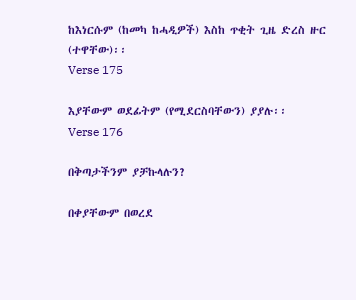ከእነርሱም (ከመካ ከሓዲዎች) እስከ ጥቂት ጊዜ ድረስ ዙር (ተዋቸው)፡፡
Verse 175

እያቸውም ወደፊትም (የሚደርስባቸውን) ያያሉ፡፡
Verse 176

በቅጣታችንም ያቻኩላሉን?

በቀያቸውም በወረደ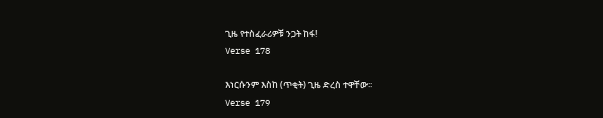ጊዜ የተስፈራሪዎቹ ንጋት ከፋ!
Verse 178

እነርሱንም እስከ (ጥቂት) ጊዜ ድረስ ተዋቸው፡፡
Verse 179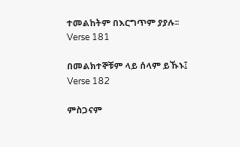ተመልከትም በእርግጥም ያያሉ፡፡
Verse 181

በመልክተኞቹም ላይ ሰላም ይኹኑ፤
Verse 182

ምስጋናም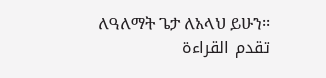ለዓለማት ጌታ ለአላህ ይሁን፡፡
تقدم القراءة